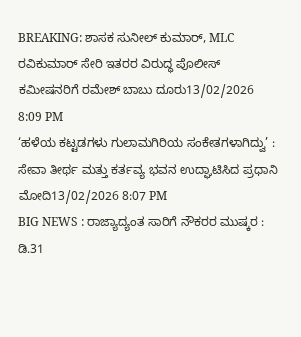BREAKING: ಶಾಸಕ ಸುನೀಲ್ ಕುಮಾರ್, MLC ರವಿಕುಮಾರ್ ಸೇರಿ ಇತರರ ವಿರುದ್ಧ ಪೊಲೀಸ್ ಕಮೀಷನರಿಗೆ ರಮೇಶ್ ಬಾಬು ದೂರು13/02/2026 8:09 PM
‘ಹಳೆಯ ಕಟ್ಟಡಗಳು ಗುಲಾಮಗಿರಿಯ ಸಂಕೇತಗಳಾಗಿದ್ವು’ : ಸೇವಾ ತೀರ್ಥ ಮತ್ತು ಕರ್ತವ್ಯ ಭವನ ಉದ್ಘಾಟಿಸಿದ ಪ್ರಧಾನಿ ಮೋದಿ13/02/2026 8:07 PM
BIG NEWS : ರಾಜ್ಯಾದ್ಯಂತ ಸಾರಿಗೆ ನೌಕರರ ಮುಷ್ಕರ : ಡಿ.31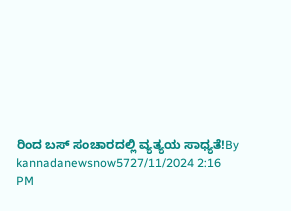ರಿಂದ ಬಸ್ ಸಂಚಾರದಲ್ಲಿ ವ್ಯತ್ಯಯ ಸಾಧ್ಯತೆ!By kannadanewsnow5727/11/2024 2:16 PM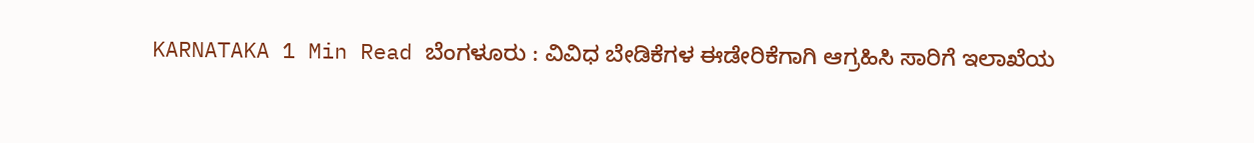KARNATAKA 1 Min Read ಬೆಂಗಳೂರು : ವಿವಿಧ ಬೇಡಿಕೆಗಳ ಈಡೇರಿಕೆಗಾಗಿ ಆಗ್ರಹಿಸಿ ಸಾರಿಗೆ ಇಲಾಖೆಯ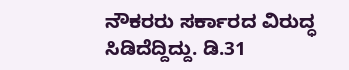ನೌಕರರು ಸರ್ಕಾರದ ವಿರುದ್ಧ ಸಿಡಿದೆದ್ದಿದ್ದು. ಡಿ.31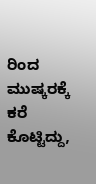ರಿಂದ ಮುಷ್ಕರಕ್ಕೆ ಕರೆ ಕೊಟ್ಟಿದ್ದು,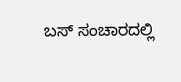ಬಸ್ ಸಂಚಾರದಲ್ಲಿ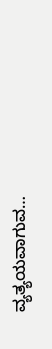ವ್ಯತ್ಯಯವಾಗುವ…